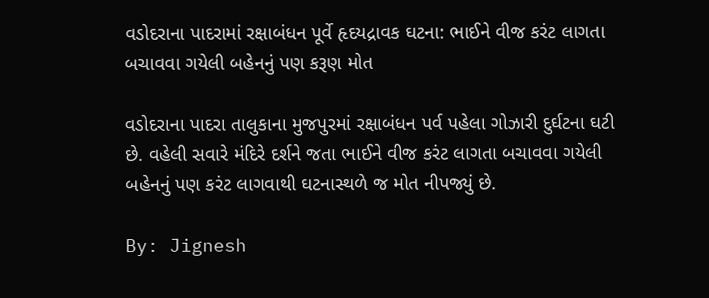વડોદરાના પાદરામાં રક્ષાબંધન પૂર્વે હૃદયદ્રાવક ઘટના: ભાઈને વીજ કરંટ લાગતા બચાવવા ગયેલી બહેનનું પણ કરૂણ મોત

વડોદરાના પાદરા તાલુકાના મુજપુરમાં રક્ષાબંધન પર્વ પહેલા ગોઝારી દુર્ઘટના ઘટી છે. વહેલી સવારે મંદિરે દર્શને જતા ભાઈને વીજ કરંટ લાગતા બચાવવા ગયેલી બહેનનું પણ કરંટ લાગવાથી ઘટનાસ્થળે જ મોત નીપજ્યું છે.

By: Jignesh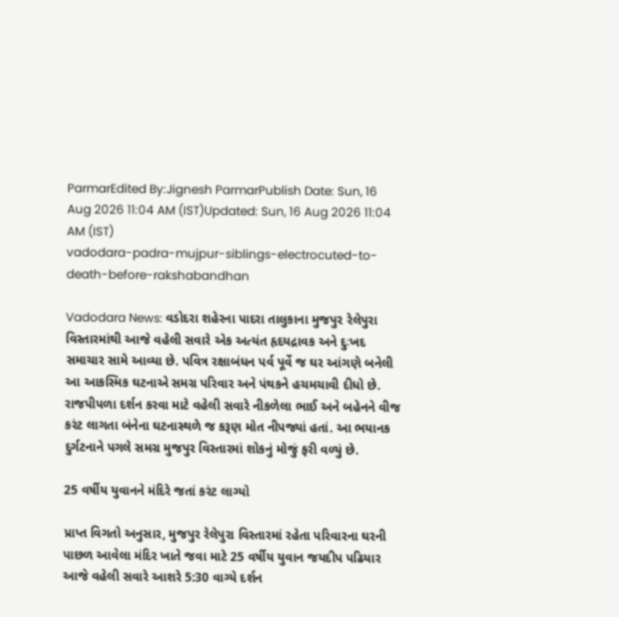ParmarEdited By:Jignesh ParmarPublish Date: Sun, 16 Aug 2026 11:04 AM (IST)Updated: Sun, 16 Aug 2026 11:04 AM (IST)
vadodara-padra-mujpur-siblings-electrocuted-to-death-before-rakshabandhan

Vadodara News: વડોદરા શહેરના પાદરા તાલુકાના મુજપુર રેલેપુરા વિસ્તારમાંથી આજે વહેલી સવારે એક અત્યંત હૃદયદ્રાવક અને દુઃખદ સમાચાર સામે આવ્યા છે. પવિત્ર રક્ષાબંધન પર્વ પૂર્વે જ ઘર આંગણે બનેલી આ આકસ્મિક ઘટનાએ સમગ્ર પરિવાર અને પંથકને હચમચાવી દીધો છે. રાજપીપળા દર્શન કરવા માટે વહેલી સવારે નીકળેલા ભાઈ અને બહેનને વીજ કરંટ લાગતા બંનેના ઘટનાસ્થળે જ કરૂણ મોત નીપજ્યાં હતાં. આ ભયાનક દુર્ગટનાને પગલે સમગ્ર મુજપુર વિસ્તારમાં શોકનું મોજું ફરી વળ્યું છે.

25 વર્ષીય યુવાનને મંદિરે જતાં કરંટ લાગ્યો

પ્રાપ્ત વિગતો અનુસાર, મુજપુર રેલેપુરા વિસ્તારમાં રહેતા પરિવારના ઘરની પાછળ આવેલા મંદિર ખાતે જવા માટે 25 વર્ષીય યુવાન જયદીપ પઢિયાર આજે વહેલી સવારે આશરે 5:30 વાગ્યે દર્શન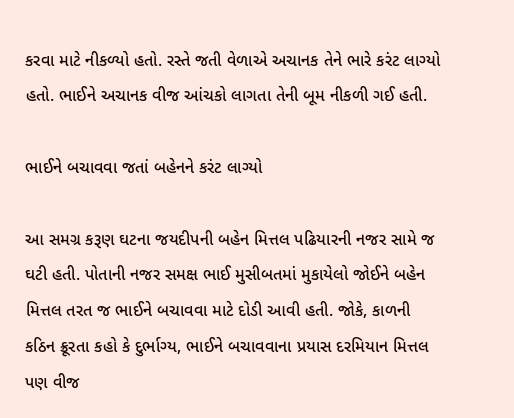કરવા માટે નીકળ્યો હતો. રસ્તે જતી વેળાએ અચાનક તેને ભારે કરંટ લાગ્યો હતો. ભાઈને અચાનક વીજ આંચકો લાગતા તેની બૂમ નીકળી ગઈ હતી.

ભાઈને બચાવવા જતાં બહેનને કરંટ લાગ્યો

આ સમગ્ર કરૂણ ઘટના જયદીપની બહેન મિત્તલ પઢિયારની નજર સામે જ ઘટી હતી. પોતાની નજર સમક્ષ ભાઈ મુસીબતમાં મુકાયેલો જોઈને બહેન મિત્તલ તરત જ ભાઈને બચાવવા માટે દોડી આવી હતી. જોકે, કાળની કઠિન ક્રૂરતા કહો કે દુર્ભાગ્ય, ભાઈને બચાવવાના પ્રયાસ દરમિયાન મિત્તલ પણ વીજ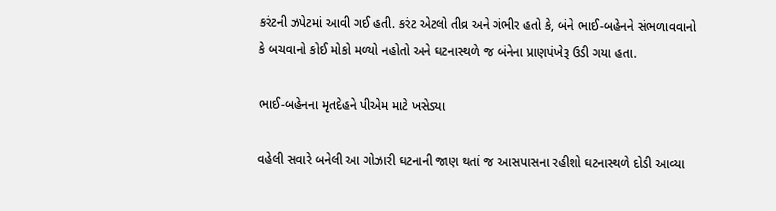કરંટની ઝપેટમાં આવી ગઈ હતી. કરંટ એટલો તીવ્ર અને ગંભીર હતો કે, બંને ભાઈ-બહેનને સંભળાવવાનો કે બચવાનો કોઈ મોકો મળ્યો નહોતો અને ઘટનાસ્થળે જ બંનેના પ્રાણપંખેરૂ ઉડી ગયા હતા.

ભાઈ-બહેનના મૃતદેહને પીએમ માટે ખસેડ્યા

વહેલી સવારે બનેલી આ ગોઝારી ઘટનાની જાણ થતાં જ આસપાસના રહીશો ઘટનાસ્થળે દોડી આવ્યા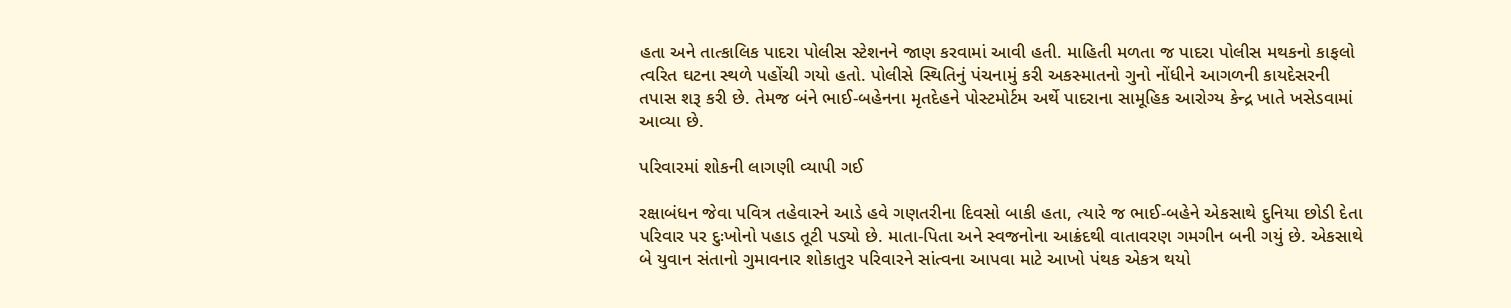હતા અને તાત્કાલિક પાદરા પોલીસ સ્ટેશનને જાણ કરવામાં આવી હતી. માહિતી મળતા જ પાદરા પોલીસ મથકનો કાફલો ત્વરિત ઘટના સ્થળે પહોંચી ગયો હતો. પોલીસે સ્થિતિનું પંચનામું કરી અકસ્માતનો ગુનો નોંધીને આગળની કાયદેસરની તપાસ શરૂ કરી છે. તેમજ બંને ભાઈ-બહેનના મૃતદેહને પોસ્ટમોર્ટમ અર્થે પાદરાના સામૂહિક આરોગ્ય કેન્દ્ર ખાતે ખસેડવામાં આવ્યા છે.

પરિવારમાં શોકની લાગણી વ્યાપી ગઈ

રક્ષાબંધન જેવા પવિત્ર તહેવારને આડે હવે ગણતરીના દિવસો બાકી હતા, ત્યારે જ ભાઈ-બહેને એકસાથે દુનિયા છોડી દેતા પરિવાર પર દુઃખોનો પહાડ તૂટી પડ્યો છે. માતા-પિતા અને સ્વજનોના આક્રંદથી વાતાવરણ ગમગીન બની ગયું છે. એકસાથે બે યુવાન સંતાનો ગુમાવનાર શોકાતુર પરિવારને સાંત્વના આપવા માટે આખો પંથક એકત્ર થયો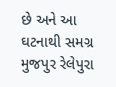છે અને આ ઘટનાથી સમગ્ર મુજપુર રેલેપુરા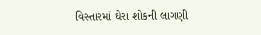વિસ્તારમાં ઘેરા શોકની લાગણી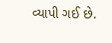વ્યાપી ગઈ છે.